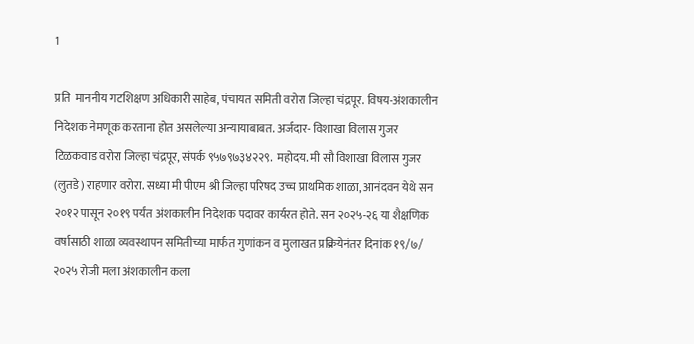1

प्रति  माननीय गटशिक्षण अधिकारी साहेब, पंचायत समिती वरोरा जिल्हा चंद्रपूर. विषय-अंशकालीन निदेशक नेमणूक करताना होत असलेल्या अन्यायाबाबत. अर्जदार- विशाखा विलास गुजर टिळकवाड वरोरा जिल्हा चंद्रपूर, संपर्क ९५७९७३४२२९.  महोदय. मी सौ विशाखा विलास गुजर (लुतडे) राहणार वरोरा. सध्या मी पीएम श्री जिल्हा परिषद उच्च प्राथमिक शाळा, आनंदवन येथे सन २०१२ पासून २०१९ पर्यंत अंशकालीन निदेशक पदावर कार्यरत होते. सन २०२५-२६ या शैक्षणिक वर्षासाठी शाळा व्यवस्थापन समितीच्या मार्फत गुणांकन व मुलाखत प्रक्रियेनंतर दिनांक १९/७/ २०२५ रोजी मला अंशकालीन कला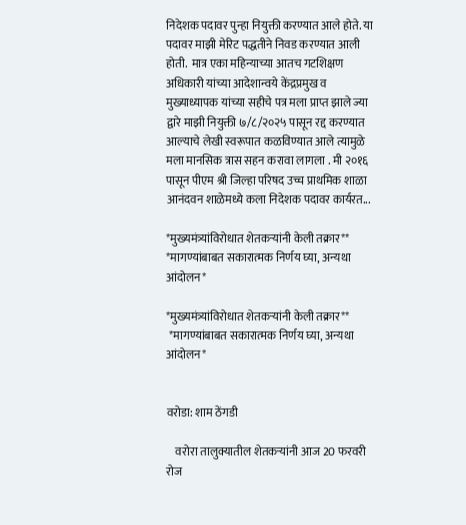निदेशक पदावर पुन्हा नियुक्ती करण्यात आले होते. या पदावर माझी मेरिट पद्धतीने निवड करण्यात आली होती.  मात्र एका महिन्याच्या आतच गटशिक्षण अधिकारी यांच्या आदेशान्वये केंद्रप्रमुख व मुख्याध्यापक यांच्या सहीचे पत्र मला प्राप्त झाले ज्या द्वारे माझी नियुक्ती ७/८/२०२५ पासून रद्द करण्यात आल्याचे लेखी स्वरूपात कळविण्यात आले त्यामुळे मला मानसिक त्रास सहन करावा लागला . मी २०१६ पासून पीएम श्री जिल्हा परिषद उच्च प्राथमिक शाळा आनंदवन शाळेमध्ये कला निदेशक पदावर कार्यरत...

*मुख्यमंत्र्यांविरोधात शेतकऱ्यांनी केली तक्रार** *मागण्यांबाबत सकारात्मक निर्णय घ्या, अन्यथा आंदोलन*

*मुख्यमंत्र्यांविरोधात शेतकऱ्यांनी केली तक्रार**
 *मागण्यांबाबत सकारात्मक निर्णय घ्या, अन्यथा आंदोलन*


वरोडा: शाम ठेंगडी

    वरोरा तालुक्यातील शेतकऱ्यांनी आज 20 फरवरी रोज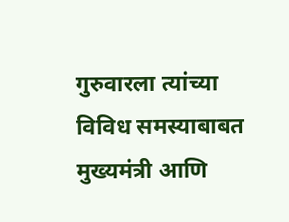गुरुवारला त्यांच्या विविध समस्याबाबत मुख्यमंत्री आणि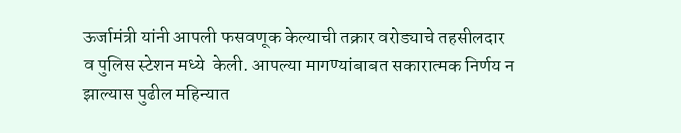ऊर्जामंत्री यांनी आपली फसवणूक केल्याची तक्रार वरोड्याचे तहसीलदार व पुलिस स्टेशन मध्ये  केली. आपल्या मागण्यांबाबत सकारात्मक निर्णय न झाल्यास पुढील महिन्यात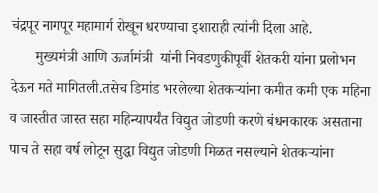चंद्रपूर नागपूर महामार्ग रोखून धरण्याचा इशाराही त्यांनी दिला आहे.
       मुख्यमंत्री आणि ऊर्जामंत्री  यांनी निवडणुकीपूर्वी शेतकरी यांना प्रलोभन देऊन मते मागितली.तसेच डिमांड भरलेल्या शेतकऱ्यांना कमीत कमी एक महिना व जास्तीत जास्त सहा महिन्यापर्यंत विद्युत जोडणी करणे बंधनकारक असताना पाच ते सहा वर्ष लोटून सुद्धा विद्युत जोडणी मिळत नसल्याने शेतकऱ्यांना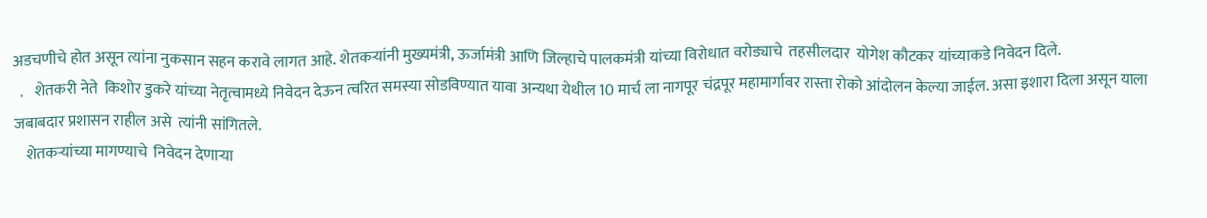अडचणीचे होत असून त्यांना नुकसान सहन करावे लागत आहे. शेतकऱ्यांनी मुख्यमंत्री, ऊर्जामंत्री आणि जिल्हाचे पालकमंत्री यांच्या विरोधात वरोड्याचे  तहसीलदार  योगेश कौटकर यांच्याकडे निवेदन दिले.
  .    शेतकरी नेते  किशोर डुकरे यांच्या नेतृत्वामध्ये निवेदन देऊन त्वरित समस्या सोडविण्यात यावा अन्यथा येथील 10 मार्च ला नागपूर चंद्रपूर महामार्गावर रास्ता रोको आंदोलन केल्या जाईल. असा इशारा दिला असून याला जबाबदार प्रशासन राहील असे  त्यांनी सांगितले.
    शेतकऱ्यांच्या मागण्याचे  निवेदन देणाऱ्या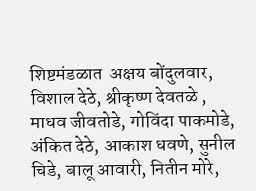शिष्टमंडळात  अक्षय बोंदुलवार, विशाल देठे, श्रीकृष्ण देवतळे , माधव जीवतोडे, गोविंदा पाकमोडे, अंकित देठे, आकाश धवणे, सुनील चिडे, बालू आवारी, नितीन मोरे,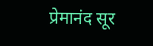प्रेमानंद सूर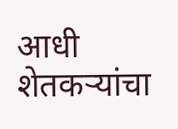आधी शेतकऱ्यांचा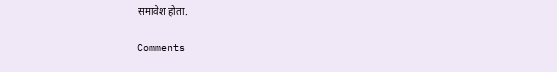समावेश होता.

Comments